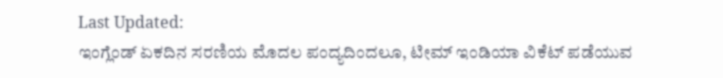Last Updated:
ಇಂಗ್ಲೆಂಡ್ ಏಕದಿನ ಸರಣಿಯ ಮೊದಲ ಪಂದ್ಯದಿಂದಲೂ, ಟೀಮ್ ಇಂಡಿಯಾ ವಿಕೆಟ್ ಪಡೆಯುವ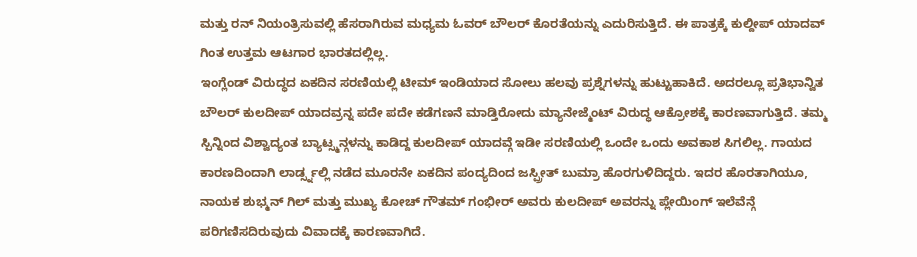ಮತ್ತು ರನ್ ನಿಯಂತ್ರಿಸುವಲ್ಲಿ ಹೆಸರಾಗಿರುವ ಮಧ್ಯಮ ಓವರ್ ಬೌಲರ್ ಕೊರತೆಯನ್ನು ಎದುರಿಸುತ್ತಿದೆ. ಈ ಪಾತ್ರಕ್ಕೆ ಕುಲ್ದೀಪ್ ಯಾದವ್ ಗಿಂತ ಉತ್ತಮ ಆಟಗಾರ ಭಾರತದಲ್ಲಿಲ್ಲ.
ಇಂಗ್ಲೆಂಡ್ ವಿರುದ್ಧದ ಏಕದಿನ ಸರಣಿಯಲ್ಲಿ ಟೀಮ್ ಇಂಡಿಯಾದ ಸೋಲು ಹಲವು ಪ್ರಶ್ನೆಗಳನ್ನು ಹುಟ್ಟುಹಾಕಿದೆ. ಅದರಲ್ಲೂ ಪ್ರತಿಭಾನ್ವಿತ ಬೌಲರ್ ಕುಲದೀಪ್ ಯಾದವ್ರನ್ನ ಪದೇ ಪದೇ ಕಡೆಗಣನೆ ಮಾಡ್ತಿರೋದು ಮ್ಯಾನೇಜ್ಮೆಂಟ್ ವಿರುದ್ಧ ಆಕ್ರೋಶಕ್ಕೆ ಕಾರಣವಾಗುತ್ತಿದೆ. ತಮ್ಮ ಸ್ಪಿನ್ನಿಂದ ವಿಶ್ವಾದ್ಯಂತ ಬ್ಯಾಟ್ಸ್ಮನ್ಗಳನ್ನು ಕಾಡಿದ್ದ ಕುಲದೀಪ್ ಯಾದವ್ಗೆ ಇಡೀ ಸರಣಿಯಲ್ಲಿ ಒಂದೇ ಒಂದು ಅವಕಾಶ ಸಿಗಲಿಲ್ಲ. ಗಾಯದ ಕಾರಣದಿಂದಾಗಿ ಲಾರ್ಡ್ಸ್ನಲ್ಲಿ ನಡೆದ ಮೂರನೇ ಏಕದಿನ ಪಂದ್ಯದಿಂದ ಜಸ್ಪ್ರೀತ್ ಬುಮ್ರಾ ಹೊರಗುಳಿದಿದ್ದರು. ಇದರ ಹೊರತಾಗಿಯೂ, ನಾಯಕ ಶುಭ್ಮನ್ ಗಿಲ್ ಮತ್ತು ಮುಖ್ಯ ಕೋಚ್ ಗೌತಮ್ ಗಂಭೀರ್ ಅವರು ಕುಲದೀಪ್ ಅವರನ್ನು ಪ್ಲೇಯಿಂಗ್ ಇಲೆವೆನ್ಗೆ ಪರಿಗಣಿಸದಿರುವುದು ವಿವಾದಕ್ಕೆ ಕಾರಣವಾಗಿದೆ.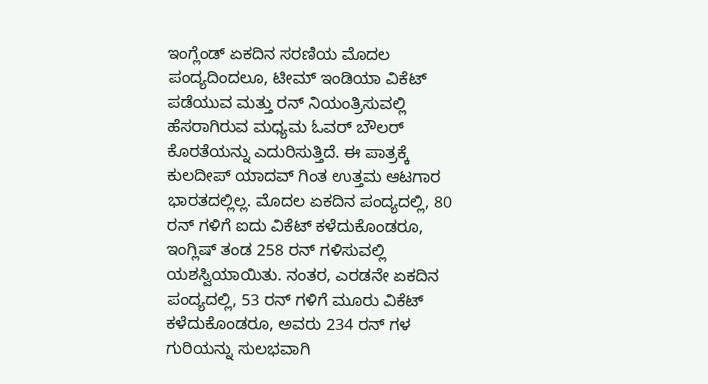ಇಂಗ್ಲೆಂಡ್ ಏಕದಿನ ಸರಣಿಯ ಮೊದಲ ಪಂದ್ಯದಿಂದಲೂ, ಟೀಮ್ ಇಂಡಿಯಾ ವಿಕೆಟ್ ಪಡೆಯುವ ಮತ್ತು ರನ್ ನಿಯಂತ್ರಿಸುವಲ್ಲಿ ಹೆಸರಾಗಿರುವ ಮಧ್ಯಮ ಓವರ್ ಬೌಲರ್ ಕೊರತೆಯನ್ನು ಎದುರಿಸುತ್ತಿದೆ. ಈ ಪಾತ್ರಕ್ಕೆ ಕುಲದೀಪ್ ಯಾದವ್ ಗಿಂತ ಉತ್ತಮ ಆಟಗಾರ ಭಾರತದಲ್ಲಿಲ್ಲ. ಮೊದಲ ಏಕದಿನ ಪಂದ್ಯದಲ್ಲಿ, 80 ರನ್ ಗಳಿಗೆ ಐದು ವಿಕೆಟ್ ಕಳೆದುಕೊಂಡರೂ, ಇಂಗ್ಲಿಷ್ ತಂಡ 258 ರನ್ ಗಳಿಸುವಲ್ಲಿ ಯಶಸ್ವಿಯಾಯಿತು. ನಂತರ, ಎರಡನೇ ಏಕದಿನ ಪಂದ್ಯದಲ್ಲಿ, 53 ರನ್ ಗಳಿಗೆ ಮೂರು ವಿಕೆಟ್ ಕಳೆದುಕೊಂಡರೂ, ಅವರು 234 ರನ್ ಗಳ ಗುರಿಯನ್ನು ಸುಲಭವಾಗಿ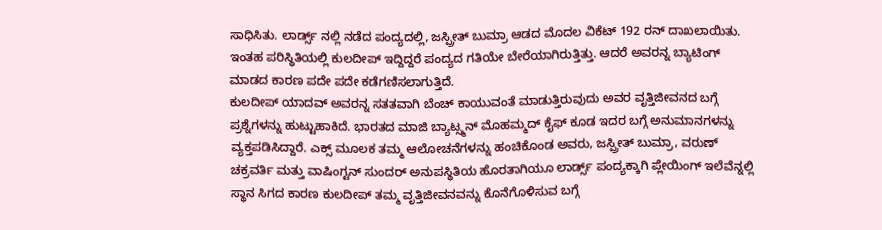ಸಾಧಿಸಿತು. ಲಾರ್ಡ್ಸ್ ನಲ್ಲಿ ನಡೆದ ಪಂದ್ಯದಲ್ಲಿ, ಜಸ್ಪ್ರೀತ್ ಬುಮ್ರಾ ಆಡದ ಮೊದಲ ವಿಕೆಟ್ 192 ರನ್ ದಾಖಲಾಯಿತು. ಇಂತಹ ಪರಿಸ್ಥಿತಿಯಲ್ಲಿ ಕುಲದೀಪ್ ಇದ್ದಿದ್ದರೆ ಪಂದ್ಯದ ಗತಿಯೇ ಬೇರೆಯಾಗಿರುತ್ತಿತ್ತು. ಆದರೆ ಅವರನ್ನ ಬ್ಯಾಟಿಂಗ್ ಮಾಡದ ಕಾರಣ ಪದೇ ಪದೇ ಕಡೆಗಣಿಸಲಾಗುತ್ತಿದೆ.
ಕುಲದೀಪ್ ಯಾದವ್ ಅವರನ್ನ ಸತತವಾಗಿ ಬೆಂಚ್ ಕಾಯುವಂತೆ ಮಾಡುತ್ತಿರುವುದು ಅವರ ವೃತ್ತಿಜೀವನದ ಬಗ್ಗೆ ಪ್ರಶ್ನೆಗಳನ್ನು ಹುಟ್ಟುಹಾಕಿದೆ. ಭಾರತದ ಮಾಜಿ ಬ್ಯಾಟ್ಸ್ಮನ್ ಮೊಹಮ್ಮದ್ ಕೈಫ್ ಕೂಡ ಇದರ ಬಗ್ಗೆ ಅನುಮಾನಗಳನ್ನು ವ್ಯಕ್ತಪಡಿಸಿದ್ದಾರೆ. ಎಕ್ಸ್ ಮೂಲಕ ತಮ್ಮ ಆಲೋಚನೆಗಳನ್ನು ಹಂಚಿಕೊಂಡ ಅವರು, ಜಸ್ಪ್ರೀತ್ ಬುಮ್ರಾ, ವರುಣ್ ಚಕ್ರವರ್ತಿ ಮತ್ತು ವಾಷಿಂಗ್ಟನ್ ಸುಂದರ್ ಅನುಪಸ್ಥಿತಿಯ ಹೊರತಾಗಿಯೂ ಲಾರ್ಡ್ಸ್ ಪಂದ್ಯಕ್ಕಾಗಿ ಪ್ಲೇಯಿಂಗ್ ಇಲೆವೆನ್ನಲ್ಲಿ ಸ್ಥಾನ ಸಿಗದ ಕಾರಣ ಕುಲದೀಪ್ ತಮ್ಮ ವೃತ್ತಿಜೀವನವನ್ನು ಕೊನೆಗೊಳಿಸುವ ಬಗ್ಗೆ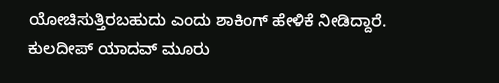ಯೋಚಿಸುತ್ತಿರಬಹುದು ಎಂದು ಶಾಕಿಂಗ್ ಹೇಳಿಕೆ ನೀಡಿದ್ದಾರೆ.
ಕುಲದೀಪ್ ಯಾದವ್ ಮೂರು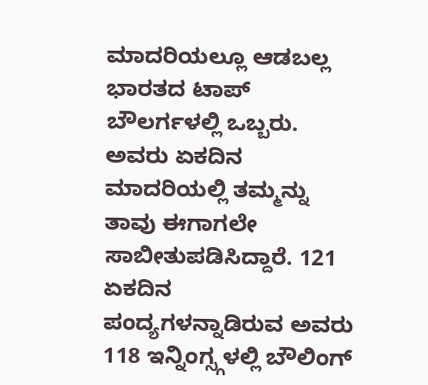ಮಾದರಿಯಲ್ಲೂ ಆಡಬಲ್ಲ ಭಾರತದ ಟಾಪ್ ಬೌಲರ್ಗಳಲ್ಲಿ ಒಬ್ಬರು. ಅವರು ಏಕದಿನ ಮಾದರಿಯಲ್ಲಿ ತಮ್ಮನ್ನು ತಾವು ಈಗಾಗಲೇ ಸಾಬೀತುಪಡಿಸಿದ್ದಾರೆ. 121 ಏಕದಿನ ಪಂದ್ಯಗಳನ್ನಾಡಿರುವ ಅವರು 118 ಇನ್ನಿಂಗ್ಸ್ಗಳಲ್ಲಿ ಬೌಲಿಂಗ್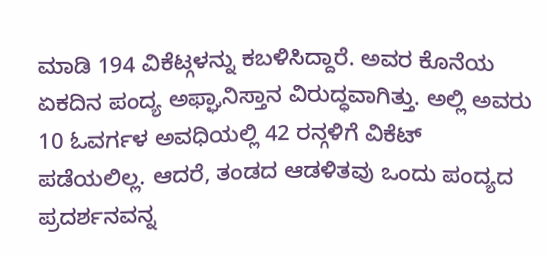ಮಾಡಿ 194 ವಿಕೆಟ್ಗಳನ್ನು ಕಬಳಿಸಿದ್ದಾರೆ. ಅವರ ಕೊನೆಯ ಏಕದಿನ ಪಂದ್ಯ ಅಫ್ಘಾನಿಸ್ತಾನ ವಿರುದ್ಧವಾಗಿತ್ತು. ಅಲ್ಲಿ ಅವರು 10 ಓವರ್ಗಳ ಅವಧಿಯಲ್ಲಿ 42 ರನ್ಗಳಿಗೆ ವಿಕೆಟ್ ಪಡೆಯಲಿಲ್ಲ. ಆದರೆ, ತಂಡದ ಆಡಳಿತವು ಒಂದು ಪಂದ್ಯದ ಪ್ರದರ್ಶನವನ್ನ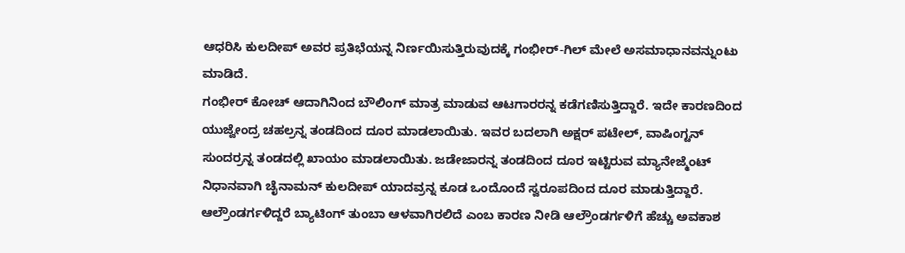ಆಧರಿಸಿ ಕುಲದೀಪ್ ಅವರ ಪ್ರತಿಭೆಯನ್ನ ನಿರ್ಣಯಿಸುತ್ತಿರುವುದಕ್ಕೆ ಗಂಭೀರ್-ಗಿಲ್ ಮೇಲೆ ಅಸಮಾಧಾನವನ್ನುಂಟು ಮಾಡಿದೆ.
ಗಂಭೀರ್ ಕೋಚ್ ಆದಾಗಿನಿಂದ ಬೌಲಿಂಗ್ ಮಾತ್ರ ಮಾಡುವ ಆಟಗಾರರನ್ನ ಕಡೆಗಣಿಸುತ್ತಿದ್ದಾರೆ. ಇದೇ ಕಾರಣದಿಂದ ಯುಜ್ವೇಂದ್ರ ಚಹಲ್ರನ್ನ ತಂಡದಿಂದ ದೂರ ಮಾಡಲಾಯಿತು. ಇವರ ಬದಲಾಗಿ ಅಕ್ಷರ್ ಪಟೇಲ್, ವಾಷಿಂಗ್ಟನ್ ಸುಂದರ್ರನ್ನ ತಂಡದಲ್ಲಿ ಖಾಯಂ ಮಾಡಲಾಯಿತು. ಜಡೇಜಾರನ್ನ ತಂಡದಿಂದ ದೂರ ಇಟ್ಟಿರುವ ಮ್ಯಾನೇಜ್ಮೆಂಟ್ ನಿಧಾನವಾಗಿ ಚೈನಾಮನ್ ಕುಲದೀಪ್ ಯಾದವ್ರನ್ನ ಕೂಡ ಒಂದೊಂದೆ ಸ್ವರೂಪದಿಂದ ದೂರ ಮಾಡುತ್ತಿದ್ದಾರೆ.
ಆಲ್ರೌಂಡರ್ಗಳಿದ್ದರೆ ಬ್ಯಾಟಿಂಗ್ ತುಂಬಾ ಆಳವಾಗಿರಲಿದೆ ಎಂಬ ಕಾರಣ ನೀಡಿ ಆಲ್ರೌಂಡರ್ಗಳಿಗೆ ಹೆಚ್ಚು ಅವಕಾಶ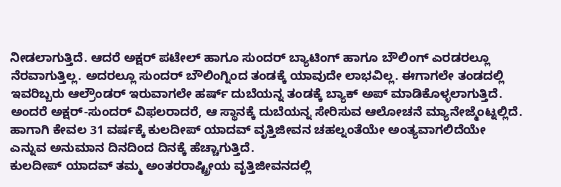ನೀಡಲಾಗುತ್ತಿದೆ. ಆದರೆ ಅಕ್ಷರ್ ಪಟೇಲ್ ಹಾಗೂ ಸುಂದರ್ ಬ್ಯಾಟಿಂಗ್ ಹಾಗೂ ಬೌಲಿಂಗ್ ಎರಡರಲ್ಲೂ ನೆರವಾಗುತ್ತಿಲ್ಲ. ಅದರಲ್ಲೂ ಸುಂದರ್ ಬೌಲಿಂಗ್ನಿಂದ ತಂಡಕ್ಕೆ ಯಾವುದೇ ಲಾಭವಿಲ್ಲ. ಈಗಾಗಲೇ ತಂಡದಲ್ಲಿ ಇವರಿಬ್ಬರು ಆಲ್ರೌಂಡರ್ ಇರುವಾಗಲೇ ಹರ್ಷ್ ದುಬೆಯನ್ನ ತಂಡಕ್ಕೆ ಬ್ಯಾಕ್ ಅಪ್ ಮಾಡಿಕೊಳ್ಳಲಾಗುತ್ತಿದೆ. ಅಂದರೆ ಅಕ್ಷರ್-ಸುಂದರ್ ವಿಫಲರಾದರೆ, ಆ ಸ್ಥಾನಕ್ಕೆ ದುಬೆಯನ್ನ ಸೇರಿಸುವ ಆಲೋಚನೆ ಮ್ಯಾನೇಜ್ಮೆಂಟ್ನಲ್ಲಿದೆ. ಹಾಗಾಗಿ ಕೇವಲ 31 ವರ್ಷಕ್ಕೆ ಕುಲದೀಪ್ ಯಾದವ್ ವೃತ್ತಿಜೀವನ ಚಹಲ್ನಂತೆಯೇ ಅಂತ್ಯವಾಗಲಿದೆಯೇ ಎನ್ನುವ ಅನುಮಾನ ದಿನದಿಂದ ದಿನಕ್ಕೆ ಹೆಚ್ಚಾಗುತ್ತಿದೆ.
ಕುಲದೀಪ್ ಯಾದವ್ ತಮ್ಮ ಅಂತರರಾಷ್ಟ್ರೀಯ ವೃತ್ತಿಜೀವನದಲ್ಲಿ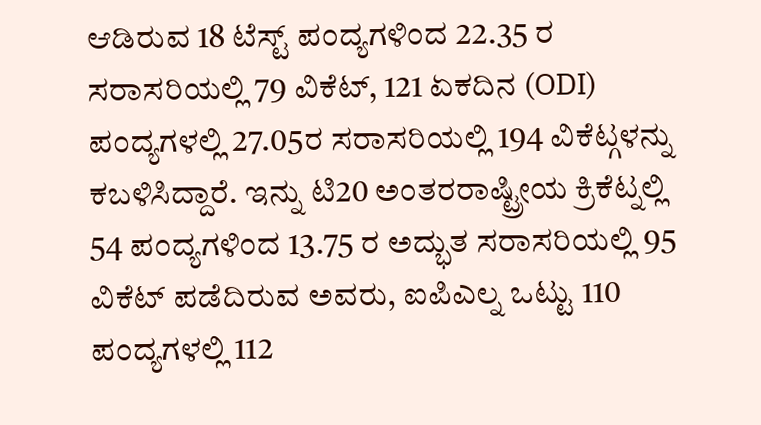ಆಡಿರುವ 18 ಟೆಸ್ಟ್ ಪಂದ್ಯಗಳಿಂದ 22.35 ರ ಸರಾಸರಿಯಲ್ಲಿ 79 ವಿಕೆಟ್, 121 ಏಕದಿನ (ODI) ಪಂದ್ಯಗಳಲ್ಲಿ 27.05ರ ಸರಾಸರಿಯಲ್ಲಿ 194 ವಿಕೆಟ್ಗಳನ್ನು ಕಬಳಿಸಿದ್ದಾರೆ. ಇನ್ನು ಟಿ20 ಅಂತರರಾಷ್ಟ್ರೀಯ ಕ್ರಿಕೆಟ್ನಲ್ಲಿ 54 ಪಂದ್ಯಗಳಿಂದ 13.75 ರ ಅದ್ಭುತ ಸರಾಸರಿಯಲ್ಲಿ 95 ವಿಕೆಟ್ ಪಡೆದಿರುವ ಅವರು, ಐಪಿಎಲ್ನ ಒಟ್ಟು 110 ಪಂದ್ಯಗಳಲ್ಲಿ 112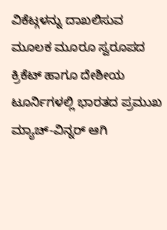ವಿಕೆಟ್ಗಳನ್ನು ದಾಖಲಿಸುವ ಮೂಲಕ ಮೂರೂ ಸ್ವರೂಪದ ಕ್ರಿಕೆಟ್ ಹಾಗೂ ದೇಶೀಯ ಟೂರ್ನಿಗಳಲ್ಲಿ ಭಾರತದ ಪ್ರಮುಖ ಮ್ಯಾಚ್-ವಿನ್ನರ್ ಆಗಿ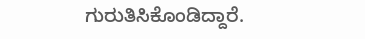ಗುರುತಿಸಿಕೊಂಡಿದ್ದಾರೆ.